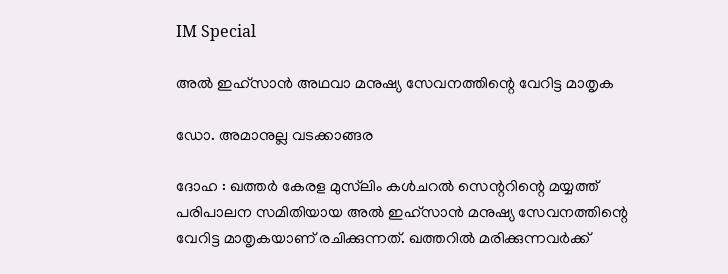IM Special

അല്‍ ഇഹ്‌സാന്‍ അഥവാ മനുഷ്യ സേവനത്തിന്റെ വേറിട്ട മാതൃക

ഡോ. അമാനുല്ല വടക്കാങ്ങര

ദോഹ : ഖത്തര്‍ കേരള മുസ്‌ലിം കള്‍ചറല്‍ സെന്ററിന്റെ മയ്യത്ത് പരിപാലന സമിതിയായ അല്‍ ഇഹ്‌സാന്‍ മനുഷ്യ സേവനത്തിന്റെ വേറിട്ട മാതൃകയാണ് രചിക്കുന്നത്. ഖത്തറില്‍ മരിക്കുന്നവര്‍ക്ക്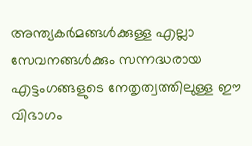അന്ത്യകര്‍മങ്ങള്‍ക്കുള്ള എല്ലാ സേവനങ്ങള്‍ക്കും സന്നദ്ധരായ എട്ടംഗങ്ങളുടെ നേതൃത്വത്തിലുള്ള ഈ വിഭാഗം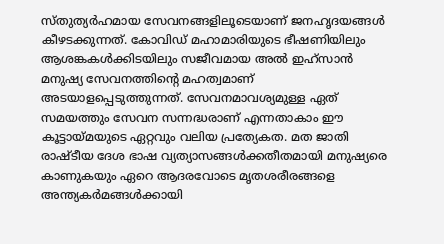സ്തുത്യര്‍ഹമായ സേവനങ്ങളിലൂടെയാണ് ജനഹൃദയങ്ങള്‍ കീഴടക്കുന്നത്. കോവിഡ് മഹാമാരിയുടെ ഭീഷണിയിലും ആശങ്കകള്‍ക്കിടയിലും സജീവമായ അല്‍ ഇഹ്‌സാന്‍ മനുഷ്യ സേവനത്തിന്റെ മഹത്വമാണ് അടയാളപ്പെടുത്തുന്നത്. സേവനമാവശ്യമുള്ള ഏത് സമയത്തും സേവന സന്നദ്ധരാണ് എന്നതാകാം ഈ കൂട്ടായ്മയുടെ ഏറ്റവും വലിയ പ്രത്യേകത. മത ജാതി രാഷ്ടീയ ദേശ ഭാഷ വ്യത്യാസങ്ങള്‍ക്കതീതമായി മനുഷ്യരെ കാണുകയും ഏറെ ആദരവോടെ മൃതശരീരങ്ങളെ അന്ത്യകര്‍മങ്ങള്‍ക്കായി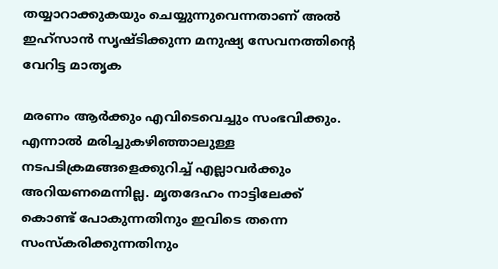തയ്യാറാക്കുകയും ചെയ്യുന്നുവെന്നതാണ് അല്‍ ഇഹ്‌സാന്‍ സൃഷ്ടിക്കുന്ന മനുഷ്യ സേവനത്തിന്റെ വേറിട്ട മാതൃക

മരണം ആര്‍ക്കും എവിടെവെച്ചും സംഭവിക്കും. എന്നാല്‍ മരിച്ചുകഴിഞ്ഞാലുള്ള നടപടിക്രമങ്ങളെക്കുറിച്ച് എല്ലാവര്‍ക്കും അറിയണമെന്നില്ല. മൃതദേഹം നാട്ടിലേക്ക് കൊണ്ട് പോകുന്നതിനും ഇവിടെ തന്നെ സംസ്‌കരിക്കുന്നതിനും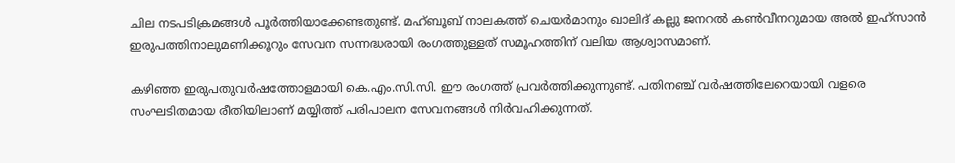ചില നടപടിക്രമങ്ങള്‍ പൂര്‍ത്തിയാക്കേണ്ടതുണ്ട്. മഹ്ബൂബ് നാലകത്ത് ചെയര്‍മാനും ഖാലിദ് കല്ലു ജനറല്‍ കണ്‍വീനറുമായ അല്‍ ഇഹ്‌സാന്‍ ഇരുപത്തിനാലുമണിക്കൂറും സേവന സന്നദ്ധരായി രംഗത്തുള്ളത് സമൂഹത്തിന് വലിയ ആശ്വാസമാണ്.

കഴിഞ്ഞ ഇരുപതുവര്‍ഷത്തോളമായി കെ.എം.സി.സി. ഈ രംഗത്ത് പ്രവര്‍ത്തിക്കുന്നുണ്ട്. പതിനഞ്ച് വര്‍ഷത്തിലേറെയായി വളരെ സംഘടിതമായ രീതിയിലാണ് മയ്യിത്ത് പരിപാലന സേവനങ്ങള്‍ നിര്‍വഹിക്കുന്നത്.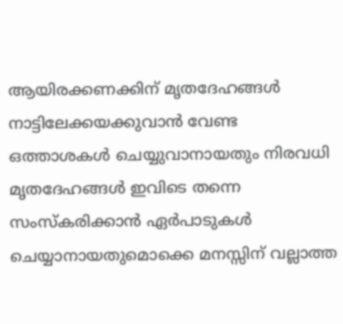ആയിരക്കണക്കിന് മൃതദേഹങ്ങള്‍ നാട്ടിലേക്കയക്കുവാന്‍ വേണ്ട ഒത്താശകള്‍ ചെയ്യുവാനായതും നിരവധി മൃതദേഹങ്ങള്‍ ഇവിടെ തന്നെ സംസ്‌കരിക്കാന്‍ ഏര്‍പാടുകള്‍ ചെയ്യാനായതുമൊക്കെ മനസ്സിന് വല്ലാത്ത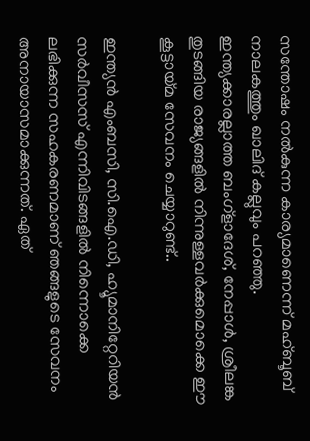സന്തോഷം നല്‍കുന്ന കാര്യമാണെന്ന് മഹ്ബൂബ് നാലകത്തും ഖാലിദ് കല്ലുവും പറഞ്ഞു. ഇന്ത്യക്കാരല്ലാത്ത ബംഗ്‌ളാദേശ്, നേപ്പാള്‍, ശ്രീലങ്ക തുടങ്ങിയ രാജ്യങ്ങളില്‍ നിന്നുള്ളവര്‍ക്കുമൊക്കെ ഈ കൂട്ടായ്മ സേവനം ചെയ്യാറുണ്ട്..

ഇന്ത്യന്‍ എംബസി, സി.ഐ.ഡി, ഹ്യൂമാനിറ്റേറിയന്‍ സര്‍വീസസ് എന്നിവിടങ്ങളില്‍ നിന്നൊക്കെ ലഭിക്കുന്ന സഹകരണമാണ് ഞങ്ങളുടെ സേവനം അനായാസമാക്കുന്നത്. ഏത്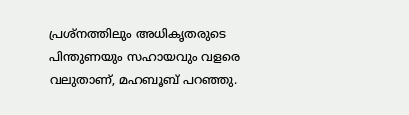പ്രശ്‌നത്തിലും അധികൃതരുടെ പിന്തുണയും സഹായവും വളരെ വലുതാണ്, മഹബൂബ് പറഞ്ഞു.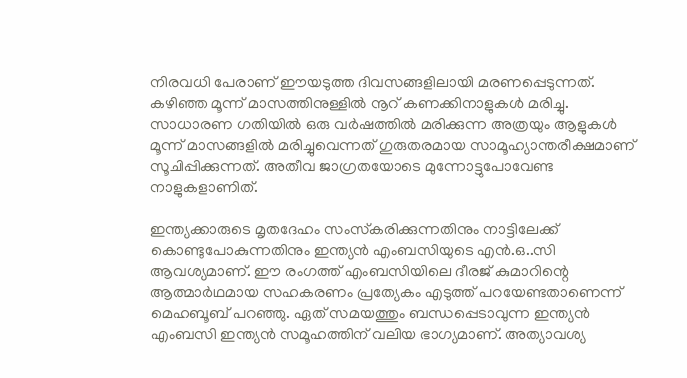നിരവധി പേരാണ് ഈയടുത്ത ദിവസങ്ങളിലായി മരണപ്പെടുന്നത്. കഴിഞ്ഞ മൂന്ന് മാസത്തിനുള്ളില്‍ നൂറ് കണക്കിനാളുകള്‍ മരിച്ചു. സാധാരണ ഗതിയില്‍ ഒരു വര്‍ഷത്തില്‍ മരിക്കുന്ന അത്രയും ആളുകള്‍ മൂന്ന് മാസങ്ങളില്‍ മരിച്ചുവെന്നത് ഗുരുതരമായ സാമൂഹ്യാന്തരീക്ഷമാണ് സൂചിപ്പിക്കുന്നത്. അതീവ ജാഗ്രതയോടെ മുന്നോട്ടുപോവേണ്ട നാളുകളാണിത്.

ഇന്ത്യക്കാരുടെ മൃതദേഹം സംസ്‌കരിക്കുന്നതിനും നാട്ടിലേക്ക് കൊണ്ടുപോകുന്നതിനും ഇന്ത്യന്‍ എംബസിയുടെ എന്‍.ഒ..സി ആവശ്യമാണ്. ഈ രംഗത്ത് എംബസിയിലെ ദീരജ് കുമാറിന്റെ ആത്മാര്‍ഥമായ സഹകരണം പ്രത്യേകം എടുത്ത് പറയേണ്ടതാണെന്ന് മെഹബൂബ് പറഞ്ഞു. ഏത് സമയത്തും ബന്ധപ്പെടാവുന്ന ഇന്ത്യന്‍ എംബസി ഇന്ത്യന്‍ സമൂഹത്തിന് വലിയ ഭാഗ്യമാണ്. അത്യാവശ്യ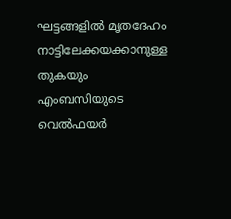ഘട്ടങ്ങളില്‍ മൃതദേഹം നാട്ടിലേക്കയക്കാനുള്ള തുകയും എംബസിയുടെ വെല്‍ഫയര്‍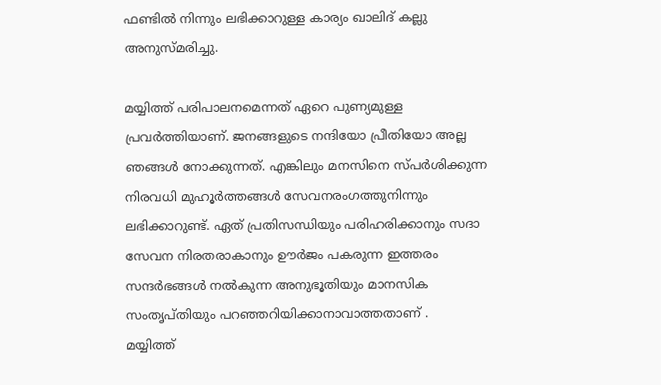ഫണ്ടില്‍ നിന്നും ലഭിക്കാറുള്ള കാര്യം ഖാലിദ് കല്ലു അനുസ്മരിച്ചു.

മയ്യിത്ത് പരിപാലനമെന്നത് ഏറെ പുണ്യമുള്ള പ്രവര്‍ത്തിയാണ്. ജനങ്ങളുടെ നന്ദിയോ പ്രീതിയോ അല്ല ഞങ്ങള്‍ നോക്കുന്നത്. എങ്കിലും മനസിനെ സ്പര്‍ശിക്കുന്ന നിരവധി മുഹൂര്‍ത്തങ്ങള്‍ സേവനരംഗത്തുനിന്നും ലഭിക്കാറുണ്ട്. ഏത് പ്രതിസന്ധിയും പരിഹരിക്കാനും സദാ സേവന നിരതരാകാനും ഊര്‍ജം പകരുന്ന ഇത്തരം സന്ദര്‍ഭങ്ങള്‍ നല്‍കുന്ന അനുഭൂതിയും മാനസിക സംതൃപ്തിയും പറഞ്ഞറിയിക്കാനാവാത്തതാണ് .
മയ്യിത്ത്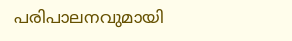പരിപാലനവുമായി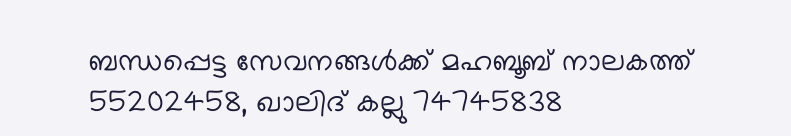ബന്ധപ്പെട്ട സേവനങ്ങള്‍ക്ക് മഹബൂബ് നാലകത്ത് 55202458, ഖാലിദ് കല്ലു 74745838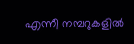എന്നീ നമ്പറുകളില്‍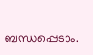ബന്ധപ്പെടാം.